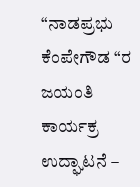“ನಾಡಪ್ರಭು ಕೆಂಪೇಗೌಡ “ರ ಜಯಂತಿ ಕಾರ್ಯಕ್ರ ಉದ್ಘಾಟನೆ –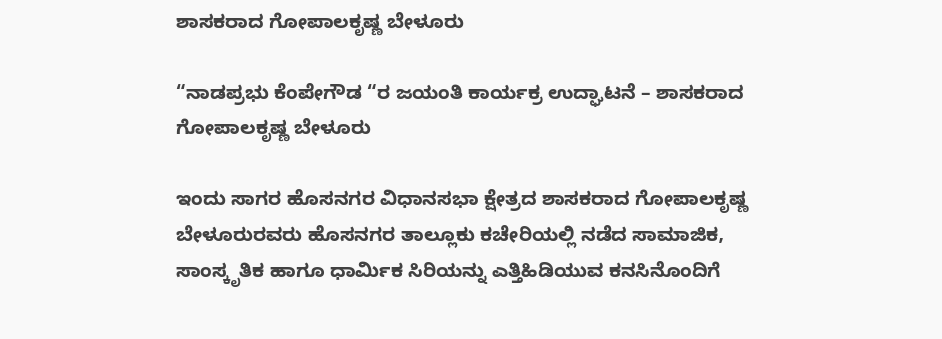ಶಾಸಕರಾದ ಗೋಪಾಲಕೃಷ್ಣ ಬೇಳೂರು

“ನಾಡಪ್ರಭು ಕೆಂಪೇಗೌಡ “ರ ಜಯಂತಿ ಕಾರ್ಯಕ್ರ ಉದ್ಘಾಟನೆ – ಶಾಸಕರಾದ ಗೋಪಾಲಕೃಷ್ಣ ಬೇಳೂರು

ಇಂದು ಸಾಗರ ಹೊಸನಗರ ವಿಧಾನಸಭಾ ಕ್ಷೇತ್ರದ ಶಾಸಕರಾದ ಗೋಪಾಲಕೃಷ್ಣ ಬೇಳೂರುರವರು ಹೊಸನಗರ ತಾಲ್ಲೂಕು ಕಚೇರಿಯಲ್ಲಿ ನಡೆದ ಸಾಮಾಜಿಕ, ಸಾಂಸ್ಕೃತಿಕ ಹಾಗೂ ಧಾರ್ಮಿಕ ಸಿರಿಯನ್ನು ಎತ್ತಿಹಿಡಿಯುವ ಕನಸಿನೊಂದಿಗೆ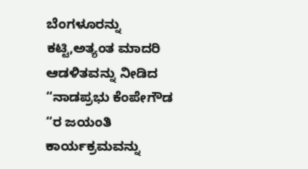ಬೆಂಗಳೂರನ್ನು ಕಟ್ಟಿ,ಅತ್ಯಂತ ಮಾದರಿ ಆಡಳಿತವನ್ನು ನೀಡಿದ “ನಾಡಪ್ರಭು ಕೆಂಪೇಗೌಡ “ರ ಜಯಂತಿ ಕಾರ್ಯಕ್ರಮವನ್ನು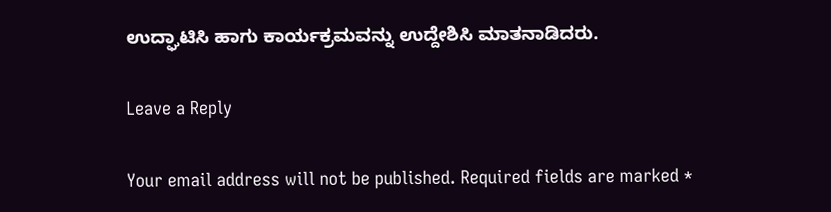ಉದ್ಘಾಟಿಸಿ ಹಾಗು ಕಾರ್ಯಕ್ರಮವನ್ನು ಉದ್ದೇಶಿಸಿ ಮಾತನಾಡಿದರು.

Leave a Reply

Your email address will not be published. Required fields are marked *